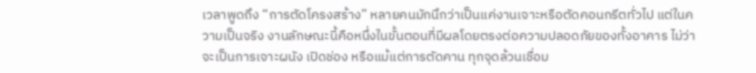เวลาพูดถึง “การตัดโครงสร้าง” หลายคนมักนึกว่าเป็นแค่งานเจาะหรือตัดคอนกรีตทั่วไป แต่ในความเป็นจริง งานลักษณะนี้คือหนึ่งในขั้นตอนที่มีผลโดยตรงต่อความปลอดภัยของทั้งอาคาร ไม่ว่าจะเป็นการเจาะผนัง เปิดช่อง หรือแม้แต่การตัดคาน ทุกจุดล้วนเชื่อม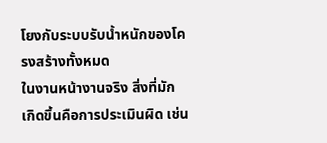โยงกับระบบรับน้ำหนักของโครงสร้างทั้งหมด
ในงานหน้างานจริง สิ่งที่มักเกิดขึ้นคือการประเมินผิด เช่น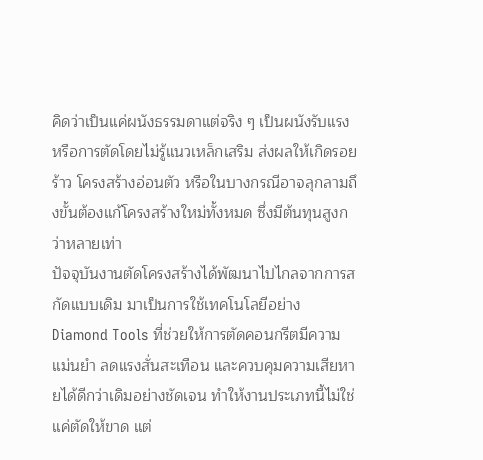คิดว่าเป็นแค่ผนังธรรมดาแต่จริง ๆ เป็นผนังรับแรง หรือการตัดโดยไม่รู้แนวเหล็กเสริม ส่งผลให้เกิดรอยร้าว โครงสร้างอ่อนตัว หรือในบางกรณีอาจลุกลามถึงขั้นต้องแก้โครงสร้างใหม่ทั้งหมด ซึ่งมีต้นทุนสูงกว่าหลายเท่า
ปัจจุบันงานตัดโครงสร้างได้พัฒนาไปไกลจากการสกัดแบบเดิม มาเป็นการใช้เทคโนโลยีอย่าง Diamond Tools ที่ช่วยให้การตัดคอนกรีตมีความแม่นยำ ลดแรงสั่นสะเทือน และควบคุมความเสียหายได้ดีกว่าเดิมอย่างชัดเจน ทำให้งานประเภทนี้ไม่ใช่แค่ตัดให้ขาด แต่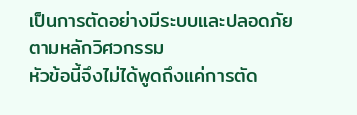เป็นการตัดอย่างมีระบบและปลอดภัยตามหลักวิศวกรรม
หัวข้อนี้จึงไม่ได้พูดถึงแค่การตัด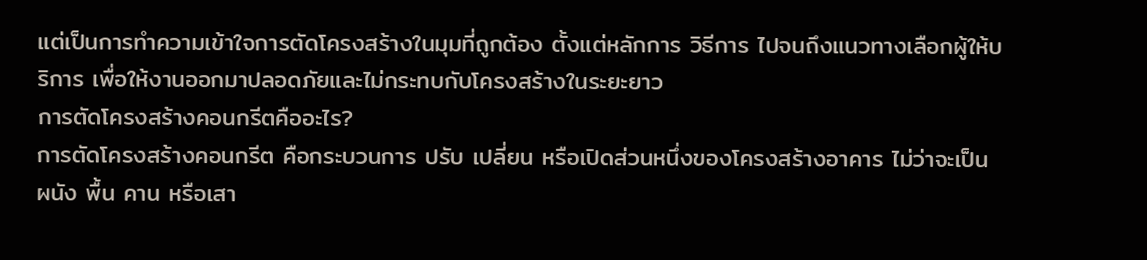แต่เป็นการทำความเข้าใจการตัดโครงสร้างในมุมที่ถูกต้อง ตั้งแต่หลักการ วิธีการ ไปจนถึงแนวทางเลือกผู้ให้บริการ เพื่อให้งานออกมาปลอดภัยและไม่กระทบกับโครงสร้างในระยะยาว
การตัดโครงสร้างคอนกรีตคืออะไร?
การตัดโครงสร้างคอนกรีต คือกระบวนการ ปรับ เปลี่ยน หรือเปิดส่วนหนึ่งของโครงสร้างอาคาร ไม่ว่าจะเป็น ผนัง พื้น คาน หรือเสา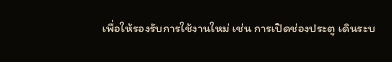เพื่อให้รองรับการใช้งานใหม่ เช่น การเปิดช่องประตู เดินระบ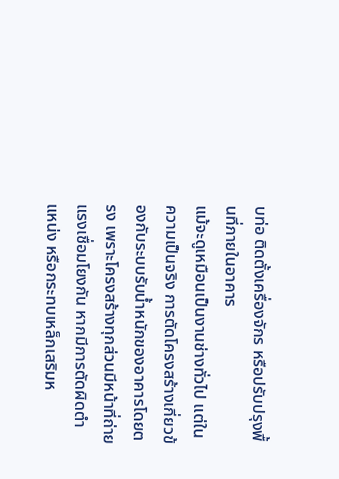บท่อ ติดตั้งเครื่องจักร หรือปรับปรุงพื้นที่ภายในอาคาร
แม้จะดูเหมือนเป็นงานช่างทั่วไป แต่ในความเป็นจริง การตัดโครงสร้างเกี่ยวข้องกับระบบรับน้ำหนักของอาคารโดยตรง เพราะโครงสร้างทุกส่วนมีหน้าที่ถ่ายแรงเชื่อมโยงกัน หากมีการตัดผิดตำแหน่ง หรือกระทบเหล็กเสริมห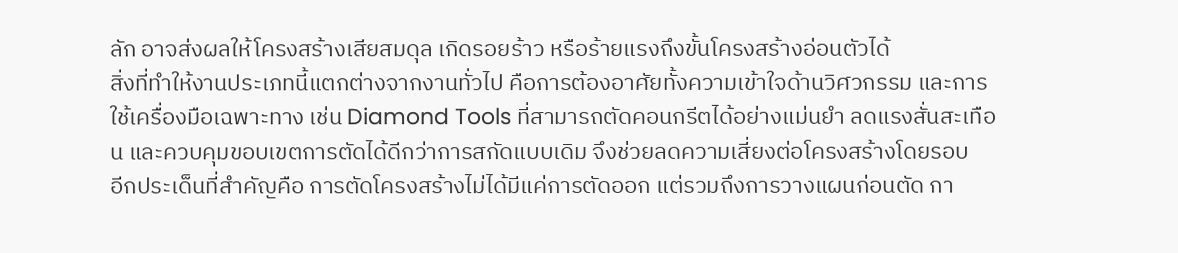ลัก อาจส่งผลให้โครงสร้างเสียสมดุล เกิดรอยร้าว หรือร้ายแรงถึงขั้นโครงสร้างอ่อนตัวได้
สิ่งที่ทำให้งานประเภทนี้แตกต่างจากงานทั่วไป คือการต้องอาศัยทั้งความเข้าใจด้านวิศวกรรม และการใช้เครื่องมือเฉพาะทาง เช่น Diamond Tools ที่สามารถตัดคอนกรีตได้อย่างแม่นยำ ลดแรงสั่นสะเทือน และควบคุมขอบเขตการตัดได้ดีกว่าการสกัดแบบเดิม จึงช่วยลดความเสี่ยงต่อโครงสร้างโดยรอบ
อีกประเด็นที่สำคัญคือ การตัดโครงสร้างไม่ได้มีแค่การตัดออก แต่รวมถึงการวางแผนก่อนตัด กา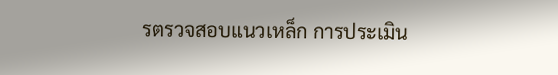รตรวจสอบแนวเหล็ก การประเมิน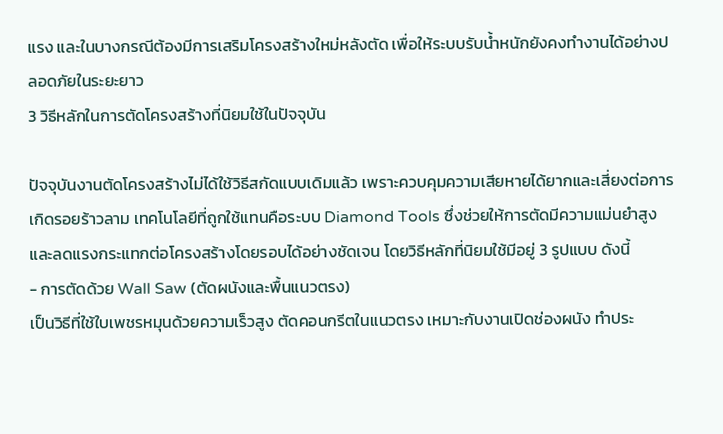แรง และในบางกรณีต้องมีการเสริมโครงสร้างใหม่หลังตัด เพื่อให้ระบบรับน้ำหนักยังคงทำงานได้อย่างปลอดภัยในระยะยาว
3 วิธีหลักในการตัดโครงสร้างที่นิยมใช้ในปัจจุบัน

ปัจจุบันงานตัดโครงสร้างไม่ได้ใช้วิธีสกัดแบบเดิมแล้ว เพราะควบคุมความเสียหายได้ยากและเสี่ยงต่อการเกิดรอยร้าวลาม เทคโนโลยีที่ถูกใช้แทนคือระบบ Diamond Tools ซึ่งช่วยให้การตัดมีความแม่นยำสูง และลดแรงกระแทกต่อโครงสร้างโดยรอบได้อย่างชัดเจน โดยวิธีหลักที่นิยมใช้มีอยู่ 3 รูปแบบ ดังนี้
- การตัดด้วย Wall Saw (ตัดผนังและพื้นแนวตรง)
เป็นวิธีที่ใช้ใบเพชรหมุนด้วยความเร็วสูง ตัดคอนกรีตในแนวตรง เหมาะกับงานเปิดช่องผนัง ทำประ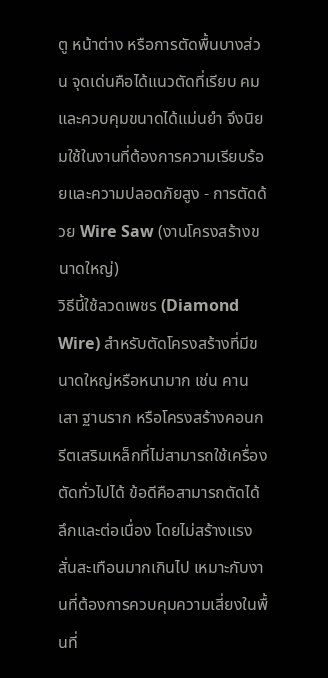ตู หน้าต่าง หรือการตัดพื้นบางส่วน จุดเด่นคือได้แนวตัดที่เรียบ คม และควบคุมขนาดได้แม่นยำ จึงนิยมใช้ในงานที่ต้องการความเรียบร้อยและความปลอดภัยสูง - การตัดด้วย Wire Saw (งานโครงสร้างขนาดใหญ่)
วิธีนี้ใช้ลวดเพชร (Diamond Wire) สำหรับตัดโครงสร้างที่มีขนาดใหญ่หรือหนามาก เช่น คาน เสา ฐานราก หรือโครงสร้างคอนกรีตเสริมเหล็กที่ไม่สามารถใช้เครื่องตัดทั่วไปได้ ข้อดีคือสามารถตัดได้ลึกและต่อเนื่อง โดยไม่สร้างแรงสั่นสะเทือนมากเกินไป เหมาะกับงานที่ต้องการควบคุมความเสี่ยงในพื้นที่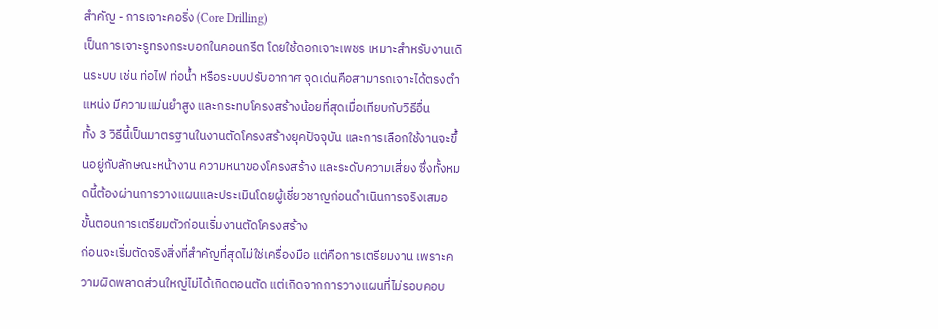สำคัญ - การเจาะคอริ่ง (Core Drilling)
เป็นการเจาะรูทรงกระบอกในคอนกรีต โดยใช้ดอกเจาะเพชร เหมาะสำหรับงานเดินระบบ เช่น ท่อไฟ ท่อน้ำ หรือระบบปรับอากาศ จุดเด่นคือสามารถเจาะได้ตรงตำแหน่ง มีความแม่นยำสูง และกระทบโครงสร้างน้อยที่สุดเมื่อเทียบกับวิธีอื่น
ทั้ง 3 วิธีนี้เป็นมาตรฐานในงานตัดโครงสร้างยุคปัจจุบัน และการเลือกใช้งานจะขึ้นอยู่กับลักษณะหน้างาน ความหนาของโครงสร้าง และระดับความเสี่ยง ซึ่งทั้งหมดนี้ต้องผ่านการวางแผนและประเมินโดยผู้เชี่ยวชาญก่อนดำเนินการจริงเสมอ
ขั้นตอนการเตรียมตัวก่อนเริ่มงานตัดโครงสร้าง
ก่อนจะเริ่มตัดจริงสิ่งที่สำคัญที่สุดไม่ใช่เครื่องมือ แต่คือการเตรียมงาน เพราะความผิดพลาดส่วนใหญ่ไม่ได้เกิดตอนตัด แต่เกิดจากการวางแผนที่ไม่รอบคอบ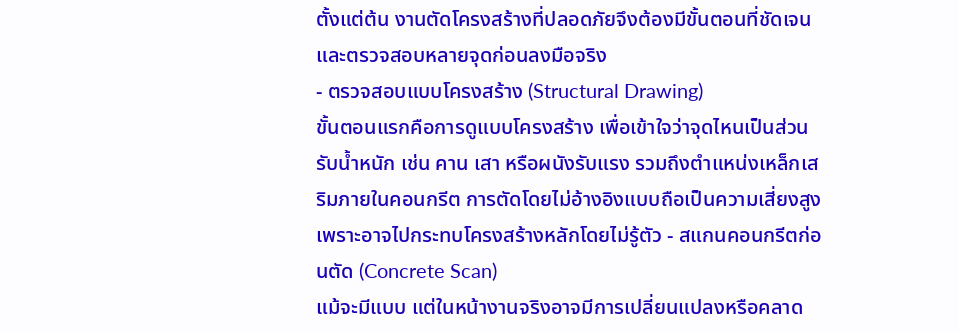ตั้งแต่ต้น งานตัดโครงสร้างที่ปลอดภัยจึงต้องมีขั้นตอนที่ชัดเจน และตรวจสอบหลายจุดก่อนลงมือจริง
- ตรวจสอบแบบโครงสร้าง (Structural Drawing)
ขั้นตอนแรกคือการดูแบบโครงสร้าง เพื่อเข้าใจว่าจุดไหนเป็นส่วนรับน้ำหนัก เช่น คาน เสา หรือผนังรับแรง รวมถึงตำแหน่งเหล็กเสริมภายในคอนกรีต การตัดโดยไม่อ้างอิงแบบถือเป็นความเสี่ยงสูง เพราะอาจไปกระทบโครงสร้างหลักโดยไม่รู้ตัว - สแกนคอนกรีตก่อนตัด (Concrete Scan)
แม้จะมีแบบ แต่ในหน้างานจริงอาจมีการเปลี่ยนแปลงหรือคลาด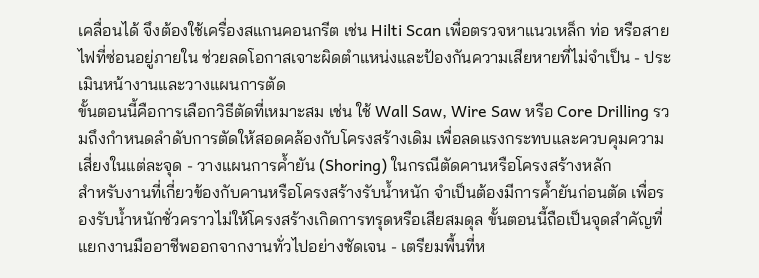เคลื่อนได้ จึงต้องใช้เครื่องสแกนคอนกรีต เช่น Hilti Scan เพื่อตรวจหาแนวเหล็ก ท่อ หรือสายไฟที่ซ่อนอยู่ภายใน ช่วยลดโอกาสเจาะผิดตำแหน่งและป้องกันความเสียหายที่ไม่จำเป็น - ประเมินหน้างานและวางแผนการตัด
ขั้นตอนนี้คือการเลือกวิธีตัดที่เหมาะสม เช่น ใช้ Wall Saw, Wire Saw หรือ Core Drilling รวมถึงกำหนดลำดับการตัดให้สอดคล้องกับโครงสร้างเดิม เพื่อลดแรงกระทบและควบคุมความเสี่ยงในแต่ละจุด - วางแผนการค้ำยัน (Shoring) ในกรณีตัดคานหรือโครงสร้างหลัก
สำหรับงานที่เกี่ยวข้องกับคานหรือโครงสร้างรับน้ำหนัก จำเป็นต้องมีการค้ำยันก่อนตัด เพื่อรองรับน้ำหนักชั่วคราวไม่ให้โครงสร้างเกิดการทรุดหรือเสียสมดุล ขั้นตอนนี้ถือเป็นจุดสำคัญที่แยกงานมืออาชีพออกจากงานทั่วไปอย่างชัดเจน - เตรียมพื้นที่ห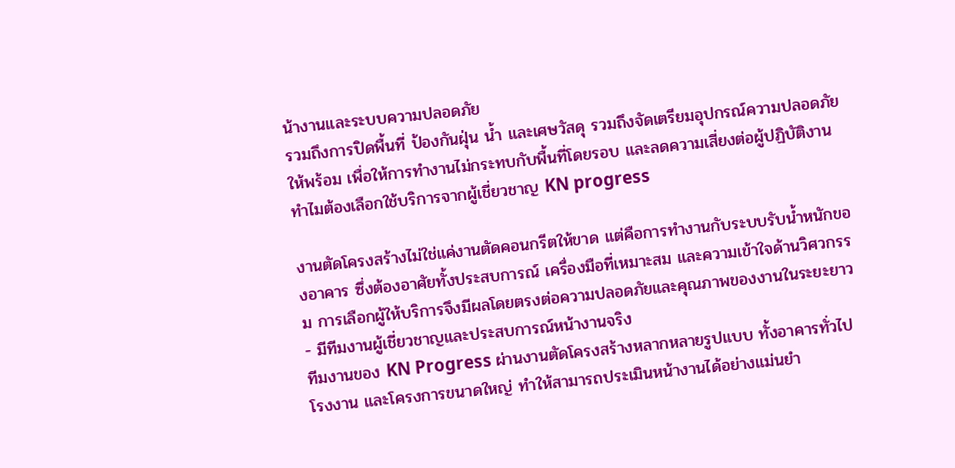น้างานและระบบความปลอดภัย
รวมถึงการปิดพื้นที่ ป้องกันฝุ่น น้ำ และเศษวัสดุ รวมถึงจัดเตรียมอุปกรณ์ความปลอดภัยให้พร้อม เพื่อให้การทำงานไม่กระทบกับพื้นที่โดยรอบ และลดความเสี่ยงต่อผู้ปฏิบัติงาน
ทำไมต้องเลือกใช้บริการจากผู้เชี่ยวชาญ KN progress

งานตัดโครงสร้างไม่ใช่แค่งานตัดคอนกรีตให้ขาด แต่คือการทำงานกับระบบรับน้ำหนักของอาคาร ซึ่งต้องอาศัยทั้งประสบการณ์ เครื่องมือที่เหมาะสม และความเข้าใจด้านวิศวกรรม การเลือกผู้ให้บริการจึงมีผลโดยตรงต่อความปลอดภัยและคุณภาพของงานในระยะยาว
- มีทีมงานผู้เชี่ยวชาญและประสบการณ์หน้างานจริง
ทีมงานของ KN Progress ผ่านงานตัดโครงสร้างหลากหลายรูปแบบ ทั้งอาคารทั่วไป โรงงาน และโครงการขนาดใหญ่ ทำให้สามารถประเมินหน้างานได้อย่างแม่นยำ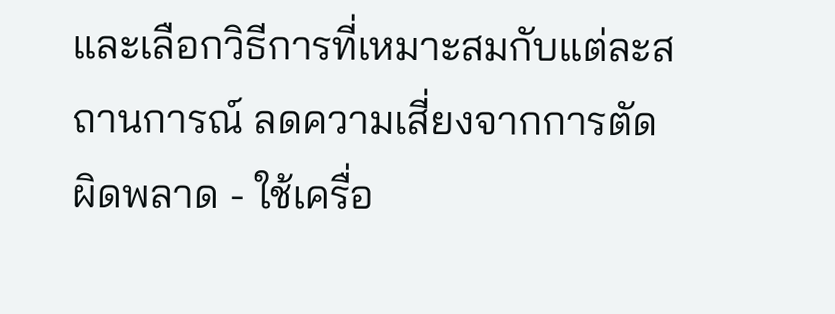และเลือกวิธีการที่เหมาะสมกับแต่ละสถานการณ์ ลดความเสี่ยงจากการตัดผิดพลาด - ใช้เครื่อ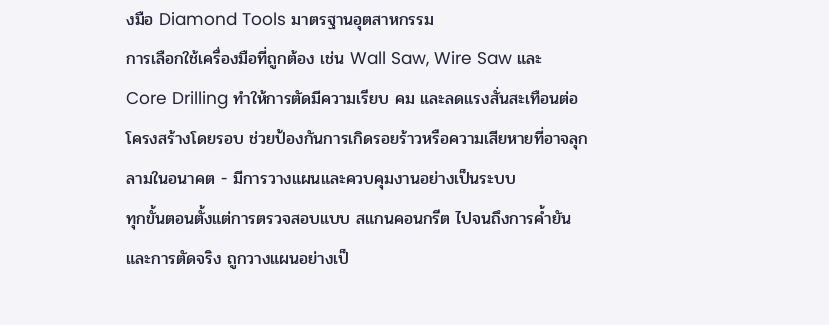งมือ Diamond Tools มาตรฐานอุตสาหกรรม
การเลือกใช้เครื่องมือที่ถูกต้อง เช่น Wall Saw, Wire Saw และ Core Drilling ทำให้การตัดมีความเรียบ คม และลดแรงสั่นสะเทือนต่อโครงสร้างโดยรอบ ช่วยป้องกันการเกิดรอยร้าวหรือความเสียหายที่อาจลุกลามในอนาคต - มีการวางแผนและควบคุมงานอย่างเป็นระบบ
ทุกขั้นตอนตั้งแต่การตรวจสอบแบบ สแกนคอนกรีต ไปจนถึงการค้ำยันและการตัดจริง ถูกวางแผนอย่างเป็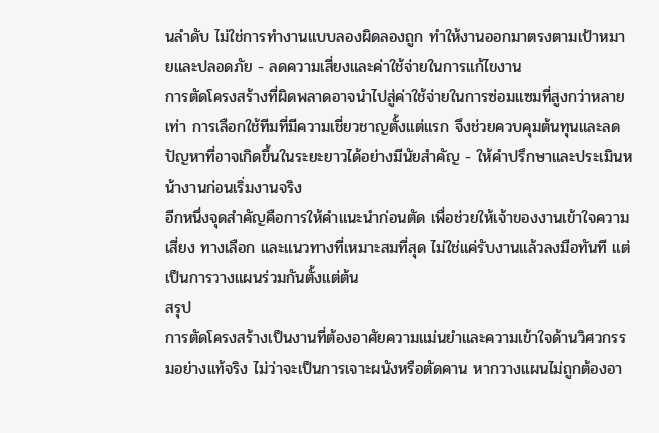นลำดับ ไม่ใช่การทำงานแบบลองผิดลองถูก ทำให้งานออกมาตรงตามเป้าหมายและปลอดภัย - ลดความเสี่ยงและค่าใช้จ่ายในการแก้ไขงาน
การตัดโครงสร้างที่ผิดพลาดอาจนำไปสู่ค่าใช้จ่ายในการซ่อมแซมที่สูงกว่าหลายเท่า การเลือกใช้ทีมที่มีความเชี่ยวชาญตั้งแต่แรก จึงช่วยควบคุมต้นทุนและลดปัญหาที่อาจเกิดขึ้นในระยะยาวได้อย่างมีนัยสำคัญ - ให้คำปรึกษาและประเมินหน้างานก่อนเริ่มงานจริง
อีกหนึ่งจุดสำคัญคือการให้คำแนะนำก่อนตัด เพื่อช่วยให้เจ้าของงานเข้าใจความเสี่ยง ทางเลือก และแนวทางที่เหมาะสมที่สุด ไม่ใช่แค่รับงานแล้วลงมือทันที แต่เป็นการวางแผนร่วมกันตั้งแต่ต้น
สรุป
การตัดโครงสร้างเป็นงานที่ต้องอาศัยความแม่นยำและความเข้าใจด้านวิศวกรรมอย่างแท้จริง ไม่ว่าจะเป็นการเจาะผนังหรือตัดคาน หากวางแผนไม่ถูกต้องอา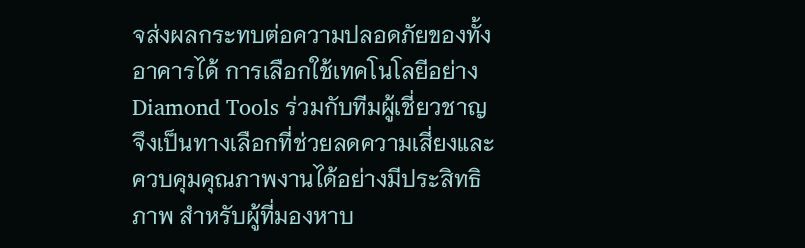จส่งผลกระทบต่อความปลอดภัยของทั้งอาคารได้ การเลือกใช้เทคโนโลยีอย่าง Diamond Tools ร่วมกับทีมผู้เชี่ยวชาญจึงเป็นทางเลือกที่ช่วยลดความเสี่ยงและควบคุมคุณภาพงานได้อย่างมีประสิทธิภาพ สำหรับผู้ที่มองหาบ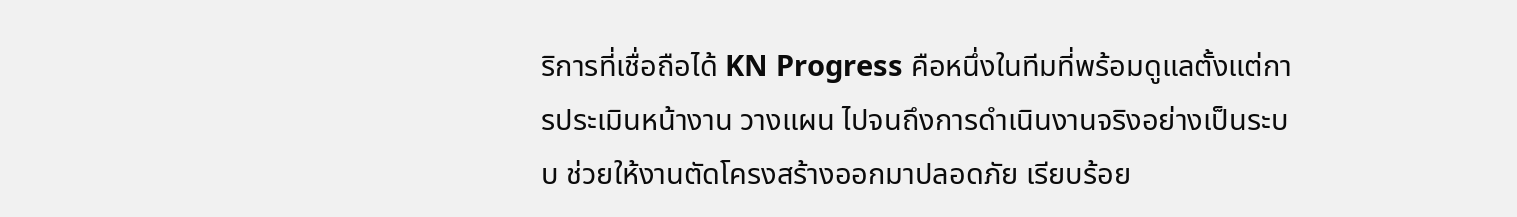ริการที่เชื่อถือได้ KN Progress คือหนึ่งในทีมที่พร้อมดูแลตั้งแต่การประเมินหน้างาน วางแผน ไปจนถึงการดำเนินงานจริงอย่างเป็นระบบ ช่วยให้งานตัดโครงสร้างออกมาปลอดภัย เรียบร้อย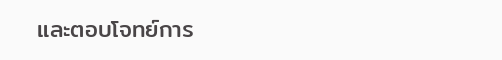และตอบโจทย์การ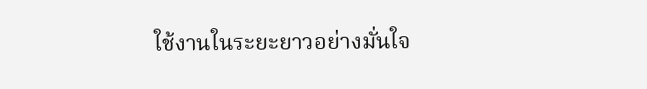ใช้งานในระยะยาวอย่างมั่นใจ